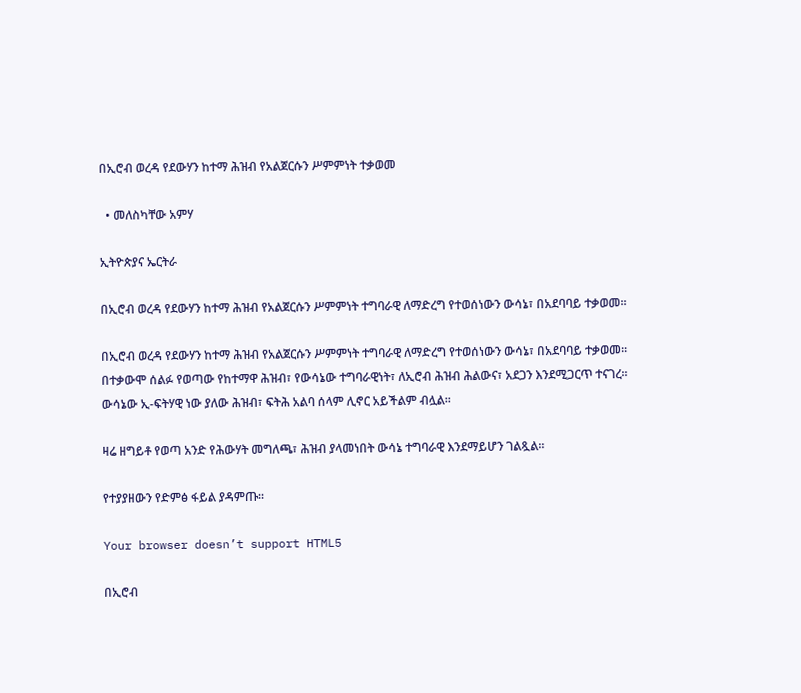በኢሮብ ወረዳ የደውሃን ከተማ ሕዝብ የአልጀርሱን ሥምምነት ተቃወመ

  • መለስካቸው አምሃ

ኢትዮጵያና ኤርትራ

በኢሮብ ወረዳ የደውሃን ከተማ ሕዝብ የአልጀርሱን ሥምምነት ተግባራዊ ለማድረግ የተወሰነውን ውሳኔ፣ በአደባባይ ተቃወመ፡፡

በኢሮብ ወረዳ የደውሃን ከተማ ሕዝብ የአልጀርሱን ሥምምነት ተግባራዊ ለማድረግ የተወሰነውን ውሳኔ፣ በአደባባይ ተቃወመ፡፡ በተቃውሞ ሰልፉ የወጣው የከተማዋ ሕዝብ፣ የውሳኔው ተግባራዊነት፣ ለኢሮብ ሕዝብ ሕልውና፣ አደጋን እንደሚጋርጥ ተናገረ፡፡ ውሳኔው ኢ-ፍትሃዊ ነው ያለው ሕዝብ፣ ፍትሕ አልባ ሰላም ሊኖር አይችልም ብሏል፡፡

ዛሬ ዘግይቶ የወጣ አንድ የሕውሃት መግለጫ፣ ሕዝብ ያላመነበት ውሳኔ ተግባራዊ እንደማይሆን ገልጿል፡፡

የተያያዘውን የድምፅ ፋይል ያዳምጡ።

Your browser doesn’t support HTML5

በኢሮብ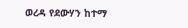ወረዳ የደውሃን ከተማ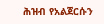ሕዝብ የአልጀርሱን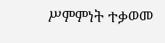ሥምምነት ተቃወመ